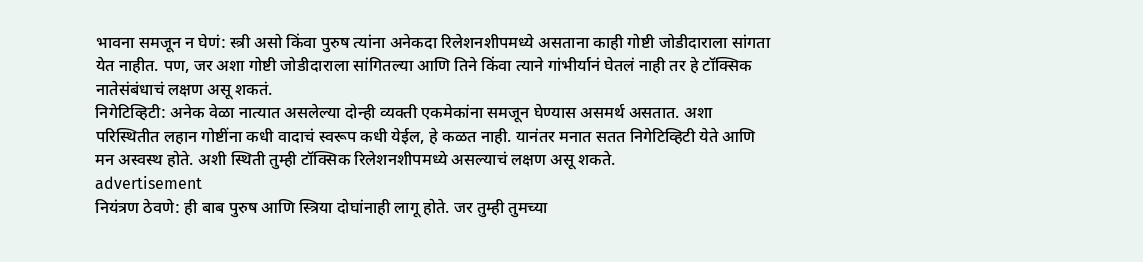भावना समजून न घेणं: स्त्री असो किंवा पुरुष त्यांना अनेकदा रिलेशनशीपमध्ये असताना काही गोष्टी जोडीदाराला सांगता येत नाहीत. पण, जर अशा गोष्टी जोडीदाराला सांगितल्या आणि तिने किंवा त्याने गांभीर्यानं घेतलं नाही तर हे टॉक्सिक नातेसंबंधाचं लक्षण असू शकतं.
निगेटिव्हिटी: अनेक वेळा नात्यात असलेल्या दोन्ही व्यक्ती एकमेकांना समजून घेण्यास असमर्थ असतात. अशा परिस्थितीत लहान गोष्टींना कधी वादाचं स्वरूप कधी येईल, हे कळत नाही. यानंतर मनात सतत निगेटिव्हिटी येते आणि मन अस्वस्थ होते. अशी स्थिती तुम्ही टॉक्सिक रिलेशनशीपमध्ये असल्याचं लक्षण असू शकते.
advertisement
नियंत्रण ठेवणे: ही बाब पुरुष आणि स्त्रिया दोघांनाही लागू होते. जर तुम्ही तुमच्या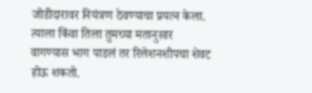जोडीदारावर नियंत्रण ठेवण्याचा प्रयत्न केला. त्याला किंवा तिला तुमच्या मतानुसार वागण्यास भाग पाडलं तर रिलेशनशीपचा शेवट होऊ शकतो.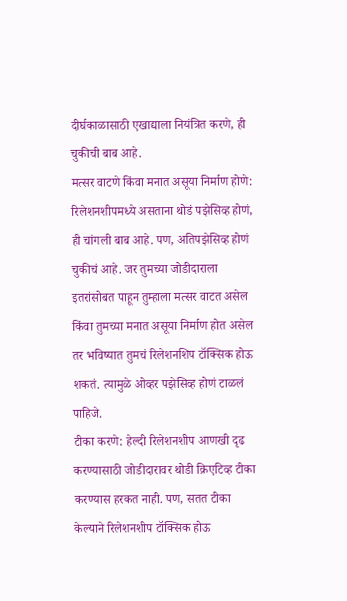दीर्घकाळासाठी एखाद्याला नियंत्रित करणे, ही चुकीची बाब आहे.
मत्सर वाटणे किंवा मनात असूया निर्माण होणे: रिलेशनशीपमध्ये असताना थोडं पझेसिव्ह होणं, ही चांगली बाब आहे. पण, अतिपझेसिव्ह होणं चुकीचं आहे. जर तुमच्या जोडीदाराला इतरांसोबत पाहून तुम्हाला मत्सर वाटत असेल किंवा तुमच्या मनात असूया निर्माण होत असेल तर भविष्यात तुमचं रिलेशनशिप टॉक्सिक होऊ शकतं. त्यामुळे ओव्हर पझेसिव्ह होणं टाळलं पाहिजे.
टीका करणे: हेल्दी रिलेशनशीप आणखी दृढ करण्यासाठी जोडीदारावर थोडी क्रिएटिव्ह टीका करण्यास हरकत नाही. पण, सतत टीका केल्याने रिलेशनशीप टॉक्सिक होऊ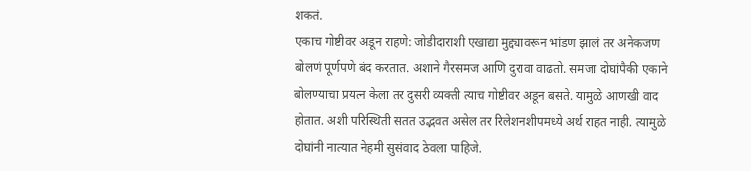शकतं.
एकाच गोष्टीवर अडून राहणे: जोडीदाराशी एखाद्या मुद्द्यावरून भांडण झालं तर अनेकजण बोलणं पूर्णपणे बंद करतात. अशाने गैरसमज आणि दुरावा वाढतो. समजा दोघांपैकी एकाने बोलण्याचा प्रयत्न केला तर दुसरी व्यक्ती त्याच गोष्टीवर अडून बसते. यामुळे आणखी वाद होतात. अशी परिस्थिती सतत उद्भवत असेल तर रिलेशनशीपमध्ये अर्थ राहत नाही. त्यामुळे दोघांनी नात्यात नेहमी सुसंवाद ठेवला पाहिजे.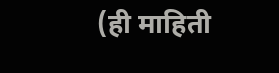(ही माहिती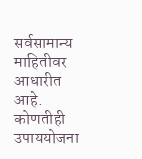सर्वसामान्य माहितीवर आधारीत आहे. कोणतीही उपाययोजना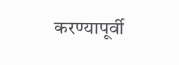करण्यापूर्वी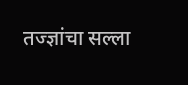तज्ज्ञांचा सल्ला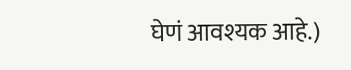घेणं आवश्यक आहे.)